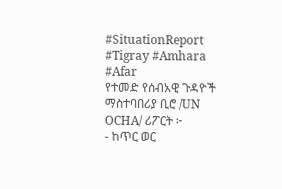#SituationReport
#Tigray #Amhara #Afar
የተመድ የሰብአዊ ጉዳዮች ማስተባበሪያ ቢሮ /UN OCHA/ ሪፖርት ፦
- ከጥር ወር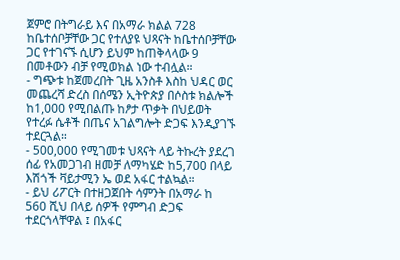ጀምሮ በትግራይ እና በአማራ ክልል 728 ከቤተሰቦቻቸው ጋር የተለያዩ ህጻናት ከቤተሰቦቻቸው ጋር የተገናኙ ሲሆን ይህም ከጠቅላላው 9 በመቶውን ብቻ የሚወክል ነው ተብሏል።
- ግጭቱ ከጀመረበት ጊዜ አንስቶ እስከ ህዳር ወር መጨረሻ ድረስ በሰሜን ኢትዮጵያ በሶስቱ ክልሎች ከ1,000 የሚበልጡ ከፆታ ጥቃት በህይወት የተረፉ ሴቶች በጤና አገልግሎት ድጋፍ እንዲያገኙ ተደርጓል።
- 500,000 የሚገመቱ ህጻናት ላይ ትኩረት ያደረገ ሰፊ የአመጋገብ ዘመቻ ለማካሄድ ከ5,700 በላይ እሽጎች ቫይታሚን ኤ ወደ አፋር ተልኳል።
- ይህ ሪፖርት በተዘጋጀበት ሳምንት በአማራ ከ 560 ሺህ በላይ ሰዎች የምግብ ድጋፍ ተደርጎላቸዋል ፤ በአፋር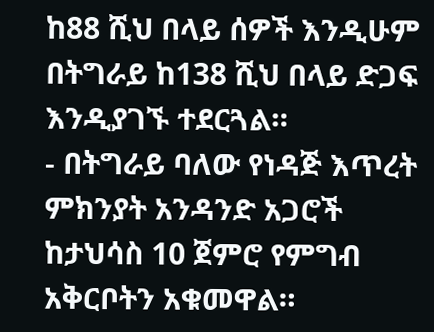ከ88 ሺህ በላይ ሰዎች እንዲሁም በትግራይ ከ138 ሺህ በላይ ድጋፍ እንዲያገኙ ተደርጓል።
- በትግራይ ባለው የነዳጅ እጥረት ምክንያት አንዳንድ አጋሮች ከታህሳስ 10 ጀምሮ የምግብ አቅርቦትን አቁመዋል።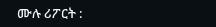ሙሉ ሪፖርት :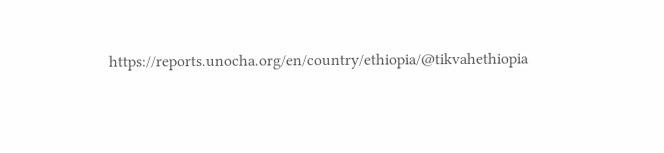https://reports.unocha.org/en/country/ethiopia/@tikvahethiopia